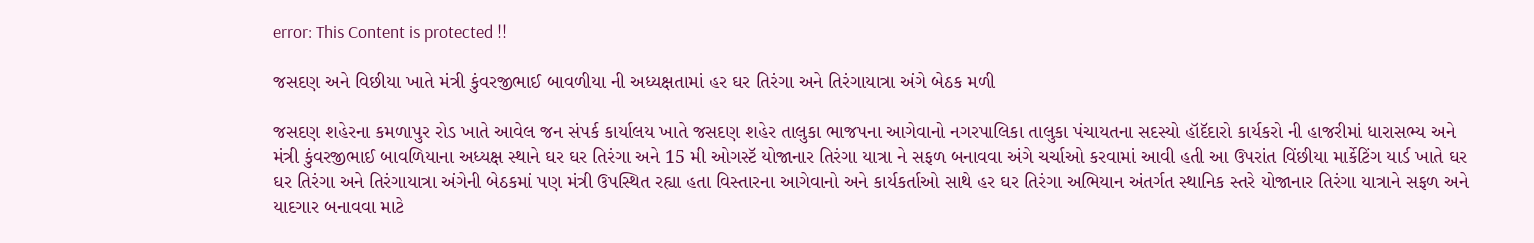error: This Content is protected !!

જસદણ અને વિછીયા ખાતે મંત્રી કુંવરજીભાઈ બાવળીયા ની અધ્યક્ષતામાં હર ઘર તિરંગા અને તિરંગાયાત્રા અંગે બેઠક મળી

જસદણ શહેરના કમળાપુર રોડ ખાતે આવેલ જન સંપર્ક કાર્યાલય ખાતે જસદણ શહેર તાલુકા ભાજપના આગેવાનો નગરપાલિકા તાલુકા પંચાયતના સદસ્યો હૉદૅદારો કાર્યકરો ની હાજરીમાં ધારાસભ્ય અને મંત્રી કુંવરજીભાઈ બાવળિયાના અધ્યક્ષ સ્થાને ઘર ઘર તિરંગા અને 15 મી ઓગસ્ટૅ યોજાનાર તિરંગા યાત્રા ને સફળ બનાવવા અંગે ચર્ચાઓ કરવામાં આવી હતી આ ઉપરાંત વિંછીયા માર્કેટિંગ યાર્ડ ખાતે ઘર ઘર તિરંગા અને તિરંગાયાત્રા અંગેની બેઠકમાં પણ મંત્રી ઉપસ્થિત રહ્યા હતા વિસ્તારના આગેવાનો અને કાર્યકર્તાઓ સાથે હર ઘર તિરંગા અભિયાન અંતર્ગત સ્થાનિક સ્તરે યોજાનાર તિરંગા યાત્રાને સફળ અને યાદગાર બનાવવા માટે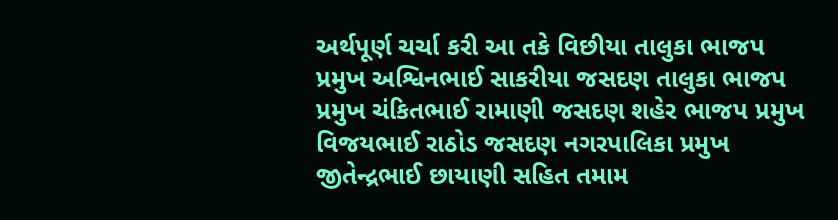અર્થપૂર્ણ ચર્ચા કરી આ તકે વિછીયા તાલુકા ભાજપ પ્રમુખ અશ્વિનભાઈ સાકરીયા જસદણ તાલુકા ભાજપ પ્રમુખ ચંકિતભાઈ રામાણી જસદણ શહેર ભાજપ પ્રમુખ વિજયભાઈ રાઠોડ જસદણ નગરપાલિકા પ્રમુખ જીતેન્દ્રભાઈ છાયાણી સહિત તમામ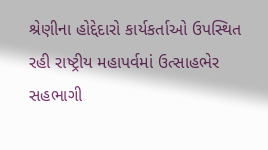શ્રેણીના હોદ્દેદારો કાર્યકર્તાઓ ઉપસ્થિત રહી રાષ્ટ્રીય મહાપર્વમાં ઉત્સાહભેર સહભાગી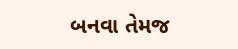બનવા તેમજ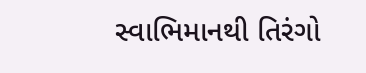સ્વાભિમાનથી તિરંગો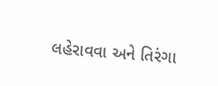લહેરાવવા અને તિરંગા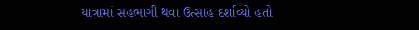યાત્રામાં સહભાગી થવા ઉત્સાહ દર્શાવ્યો હતો